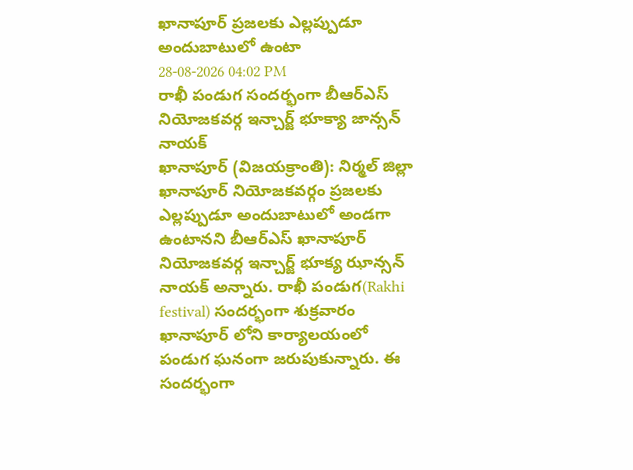ఖానాపూర్ ప్రజలకు ఎల్లప్పుడూ అందుబాటులో ఉంటా
28-08-2026 04:02 PM
రాఖీ పండుగ సందర్భంగా బీఆర్ఎస్ నియోజకవర్గ ఇన్చార్జ్ భూక్యా జాన్సన్ నాయక్
ఖానాపూర్ (విజయక్రాంతి): నిర్మల్ జిల్లా ఖానాపూర్ నియోజకవర్గం ప్రజలకు ఎల్లప్పుడూ అందుబాటులో అండగా ఉంటానని బీఆర్ఎస్ ఖానాపూర్ నియోజకవర్గ ఇన్చార్జ్ భూక్య ఝాన్సన్ నాయక్ అన్నారు. రాఖీ పండుగ(Rakhi festival) సందర్భంగా శుక్రవారం ఖానాపూర్ లోని కార్యాలయంలో పండుగ ఘనంగా జరుపుకున్నారు. ఈ సందర్భంగా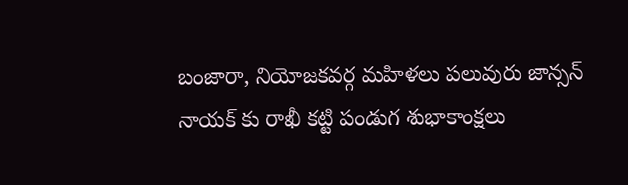బంజారా, నియోజకవర్గ మహిళలు పలువురు జాన్సన్ నాయక్ కు రాఖీ కట్టి పండుగ శుభాకాంక్షలు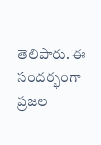తెలిపారు. ఈ సందర్భంగా ప్రజల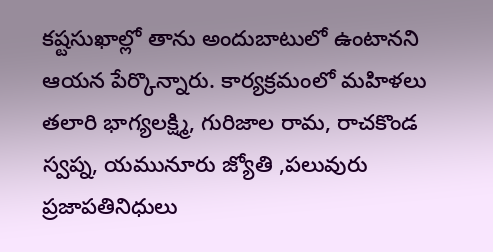కష్టసుఖాల్లో తాను అందుబాటులో ఉంటానని ఆయన పేర్కొన్నారు. కార్యక్రమంలో మహిళలు తలారి భాగ్యలక్ష్మి, గురిజాల రామ, రాచకొండ స్వప్న, యమునూరు జ్యోతి ,పలువురు ప్రజాపతినిధులు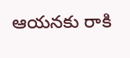ఆయనకు రాకి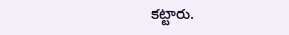కట్టారు.